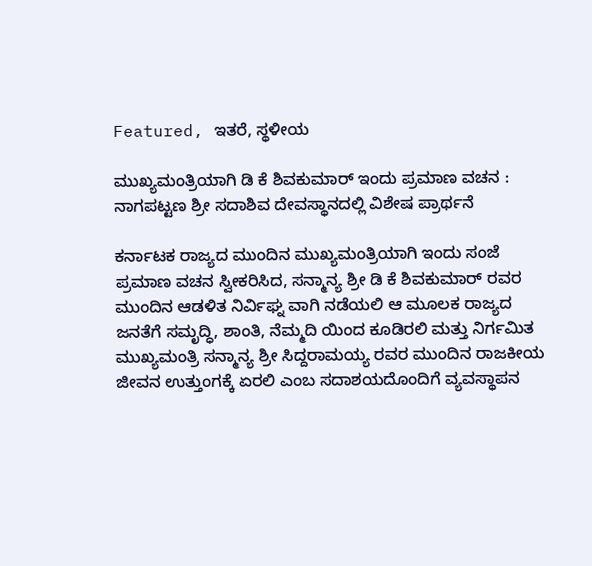Featured, ಇತರೆ, ಸ್ಥಳೀಯ

ಮುಖ್ಯಮಂತ್ರಿಯಾಗಿ ಡಿ ಕೆ ಶಿವಕುಮಾರ್ ಇಂದು ಪ್ರಮಾಣ ವಚನ : ನಾಗಪಟ್ಟಣ ಶ್ರೀ ಸದಾಶಿವ ದೇವಸ್ಥಾನದಲ್ಲಿ ವಿಶೇಷ ಪ್ರಾರ್ಥನೆ

ಕರ್ನಾಟಕ ರಾಜ್ಯದ ಮುಂದಿನ ಮುಖ್ಯಮಂತ್ರಿಯಾಗಿ ಇಂದು ಸಂಜೆ ಪ್ರಮಾಣ ವಚನ ಸ್ವೀಕರಿಸಿದ, ಸನ್ಮಾನ್ಯ ಶ್ರೀ ಡಿ ಕೆ ಶಿವಕುಮಾರ್ ರವರ ಮುಂದಿನ ಆಡಳಿತ ನಿರ್ವಿಘ್ನ ವಾಗಿ ನಡೆಯಲಿ ಆ ಮೂಲಕ ರಾಜ್ಯದ ಜನತೆಗೆ ಸಮೃದ್ಧಿ, ಶಾಂತಿ, ನೆಮ್ಮದಿ ಯಿಂದ ಕೂಡಿರಲಿ ಮತ್ತು ನಿರ್ಗಮಿತ ಮುಖ್ಯಮಂತ್ರಿ ಸನ್ಮಾನ್ಯ ಶ್ರೀ ಸಿದ್ದರಾಮಯ್ಯ ರವರ ಮುಂದಿನ ರಾಜಕೀಯ ಜೀವನ ಉತ್ತುಂಗಕ್ಕೆ ಏರಲಿ ಎಂಬ ಸದಾಶಯದೊಂದಿಗೆ ವ್ಯವಸ್ಥಾಪನ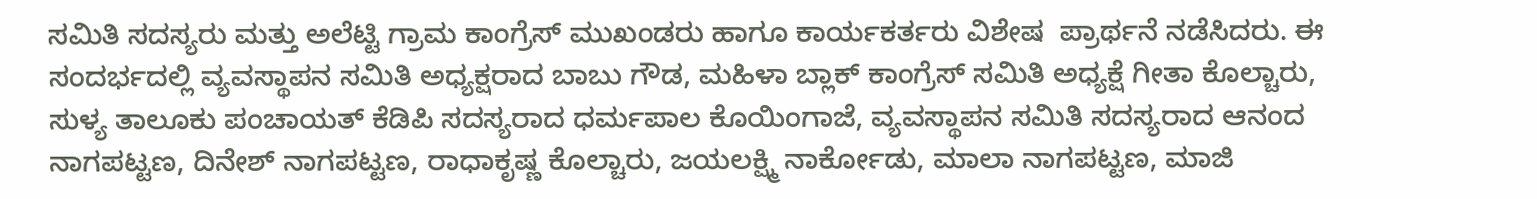ಸಮಿತಿ ಸದಸ್ಯರು ಮತ್ತು ಅಲೆಟ್ಟಿ ಗ್ರಾಮ ಕಾಂಗ್ರೆಸ್ ಮುಖಂಡರು ಹಾಗೂ ಕಾರ್ಯಕರ್ತರು ವಿಶೇಷ  ಪ್ರಾರ್ಥನೆ ನಡೆಸಿದರು. ಈ ಸಂದರ್ಭದಲ್ಲಿ ವ್ಯವಸ್ಥಾಪನ ಸಮಿತಿ ಅಧ್ಯಕ್ಷರಾದ ಬಾಬು ಗೌಡ, ಮಹಿಳಾ ಬ್ಲಾಕ್ ಕಾಂಗ್ರೆಸ್ ಸಮಿತಿ ಅಧ್ಯಕ್ಷೆ ಗೀತಾ ಕೊಲ್ಚಾರು, ಸುಳ್ಯ ತಾಲೂಕು ಪಂಚಾಯತ್ ಕೆಡಿಪಿ ಸದಸ್ಯರಾದ ಧರ್ಮಪಾಲ ಕೊಯಿಂಗಾಜೆ, ವ್ಯವಸ್ಥಾಪನ ಸಮಿತಿ ಸದಸ್ಯರಾದ ಆನಂದ ನಾಗಪಟ್ಟಣ, ದಿನೇಶ್ ನಾಗಪಟ್ಟಣ, ರಾಧಾಕೃಷ್ಣ ಕೊಲ್ಚಾರು, ಜಯಲಕ್ಷ್ಮಿ ನಾರ್ಕೋಡು, ಮಾಲಾ ನಾಗಪಟ್ಟಣ, ಮಾಜಿ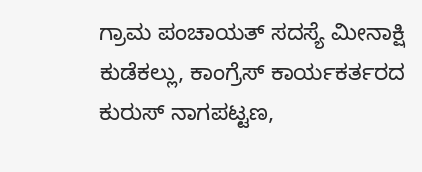ಗ್ರಾಮ ಪಂಚಾಯತ್ ಸದಸ್ಯೆ ಮೀನಾಕ್ಷಿ ಕುಡೆಕಲ್ಲು, ಕಾಂಗ್ರೆಸ್ ಕಾರ್ಯಕರ್ತರದ ಕುರುಸ್ ನಾಗಪಟ್ಟಣ,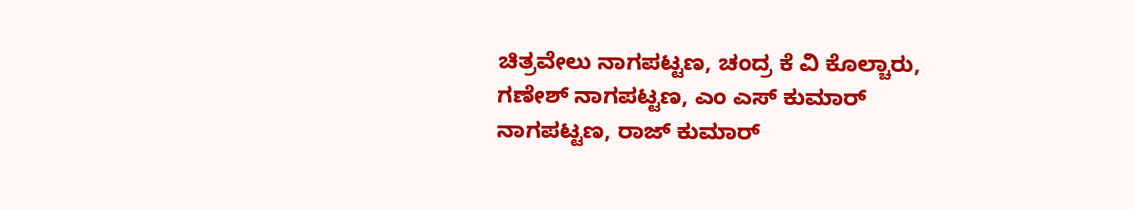ಚಿತ್ರವೇಲು ನಾಗಪಟ್ಟಣ, ಚಂದ್ರ ಕೆ ವಿ ಕೊಲ್ಚಾರು, ಗಣೇಶ್ ನಾಗಪಟ್ಟಣ, ಎಂ ಎಸ್ ಕುಮಾರ್ ನಾಗಪಟ್ಟಣ, ರಾಜ್ ಕುಮಾರ್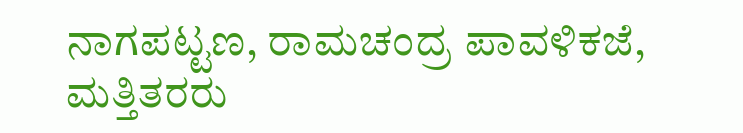ನಾಗಪಟ್ಟಣ, ರಾಮಚಂದ್ರ ಪಾವಳಿಕಜೆ, ಮತ್ತಿತರರು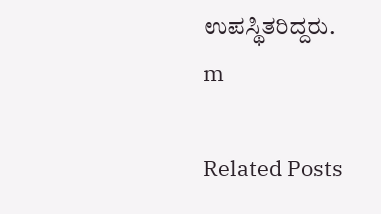ಉಪಸ್ಥಿತರಿದ್ದರು.
m

Related Posts